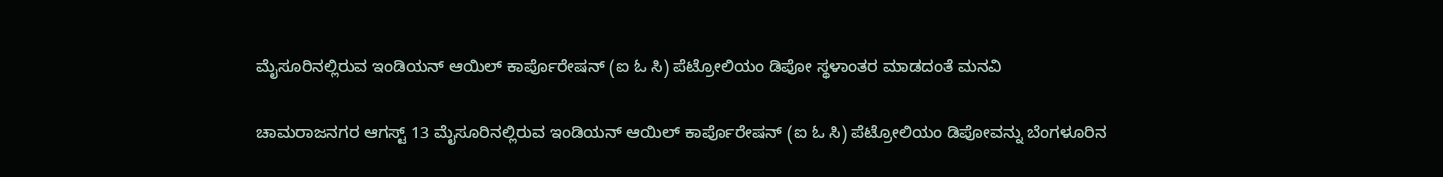ಮೈಸೂರಿನಲ್ಲಿರುವ ಇಂಡಿಯನ್ ಆಯಿಲ್ ಕಾರ್ಪೊರೇಷನ್ (ಐ ಓ ಸಿ) ಪೆಟ್ರೋಲಿಯಂ ಡಿಪೋ ಸ್ಥಳಾಂತರ ಮಾಡದಂತೆ ಮನವಿ

ಚಾಮರಾಜನಗರ ಆಗಸ್ಟ್ 13 ಮೈಸೂರಿನಲ್ಲಿರುವ ಇಂಡಿಯನ್ ಆಯಿಲ್ ಕಾರ್ಪೊರೇಷನ್ (ಐ ಓ ಸಿ) ಪೆಟ್ರೋಲಿಯಂ ಡಿಪೋವನ್ನು ಬೆಂಗಳೂರಿನ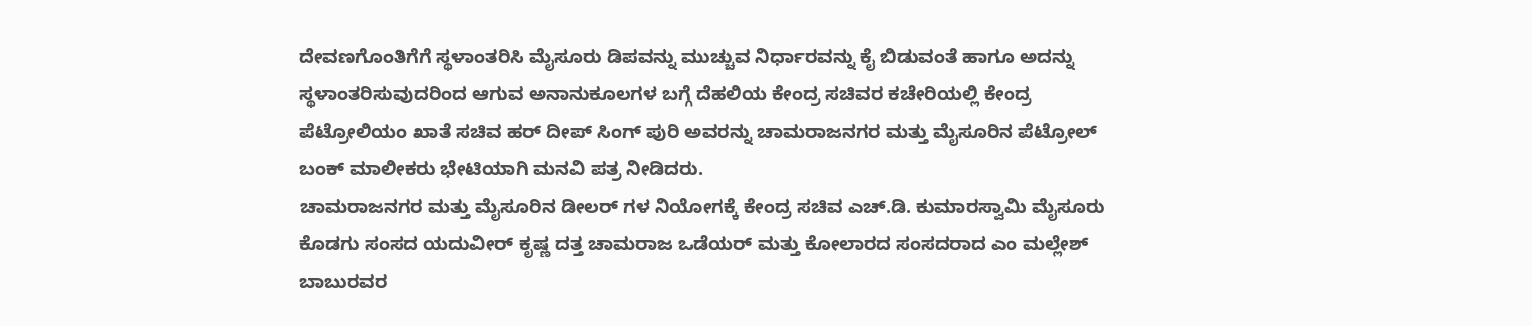ದೇವಣಗೊಂತಿಗೆಗೆ ಸ್ಥಳಾಂತರಿಸಿ ಮೈಸೂರು ಡಿಪವನ್ನು ಮುಚ್ಚುವ ನಿರ್ಧಾರವನ್ನು ಕೈ ಬಿಡುವಂತೆ ಹಾಗೂ ಅದನ್ನು ಸ್ಥಳಾಂತರಿಸುವುದರಿಂದ ಆಗುವ ಅನಾನುಕೂಲಗಳ ಬಗ್ಗೆ ದೆಹಲಿಯ ಕೇಂದ್ರ ಸಚಿವರ ಕಚೇರಿಯಲ್ಲಿ ಕೇಂದ್ರ ಪೆಟ್ರೋಲಿಯಂ ಖಾತೆ ಸಚಿವ ಹರ್ ದೀಪ್ ಸಿಂಗ್ ಪುರಿ ಅವರನ್ನು ಚಾಮರಾಜನಗರ ಮತ್ತು ಮೈಸೂರಿನ ಪೆಟ್ರೋಲ್ ಬಂಕ್ ಮಾಲೀಕರು ಭೇಟಿಯಾಗಿ ಮನವಿ ಪತ್ರ ನೀಡಿದರು.
ಚಾಮರಾಜನಗರ ಮತ್ತು ಮೈಸೂರಿನ ಡೀಲರ್ ಗಳ ನಿಯೋಗಕ್ಕೆ ಕೇಂದ್ರ ಸಚಿವ ಎಚ್.ಡಿ. ಕುಮಾರಸ್ವಾಮಿ ಮೈಸೂರು ಕೊಡಗು ಸಂಸದ ಯದುವೀರ್ ಕೃಷ್ಣ ದತ್ತ ಚಾಮರಾಜ ಒಡೆಯರ್ ಮತ್ತು ಕೋಲಾರದ ಸಂಸದರಾದ ಎಂ ಮಲ್ಲೇಶ್ ಬಾಬುರವರ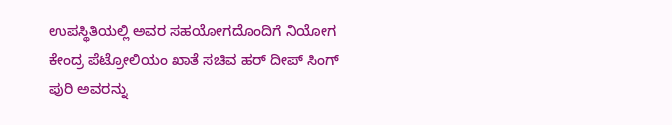ಉಪಸ್ಥಿತಿಯಲ್ಲಿ ಅವರ ಸಹಯೋಗದೊಂದಿಗೆ ನಿಯೋಗ ಕೇಂದ್ರ ಪೆಟ್ರೋಲಿಯಂ ಖಾತೆ ಸಚಿವ ಹರ್ ದೀಪ್ ಸಿಂಗ್ ಪುರಿ ಅವರನ್ನು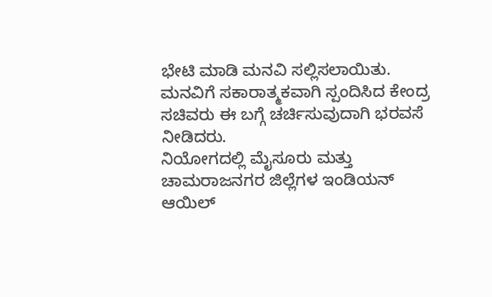ಭೇಟಿ ಮಾಡಿ ಮನವಿ ಸಲ್ಲಿಸಲಾಯಿತು. ಮನವಿಗೆ ಸಕಾರಾತ್ಮಕವಾಗಿ ಸ್ಪಂದಿಸಿದ ಕೇಂದ್ರ ಸಚಿವರು ಈ ಬಗ್ಗೆ ಚರ್ಚಿಸುವುದಾಗಿ ಭರವಸೆ ನೀಡಿದರು.
ನಿಯೋಗದಲ್ಲಿ ಮೈಸೂರು ಮತ್ತು ಚಾಮರಾಜನಗರ ಜಿಲ್ಲೆಗಳ ಇಂಡಿಯನ್ ಆಯಿಲ್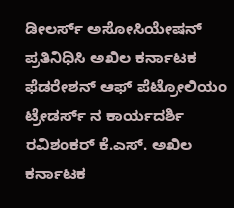ಡೀಲರ್ಸ್ ಅಸೋಸಿಯೇಷನ್ ಪ್ರತಿನಿಧಿಸಿ ಅಖಿಲ ಕರ್ನಾಟಕ ಫೆಡರೇಶನ್ ಆಫ್ ಪೆಟ್ರೋಲಿಯಂ ಟ್ರೇಡರ್ಸ್ ನ ಕಾರ್ಯದರ್ಶಿ ರವಿಶಂಕರ್ ಕೆ.ಎಸ್. ಅಖಿಲ ಕರ್ನಾಟಕ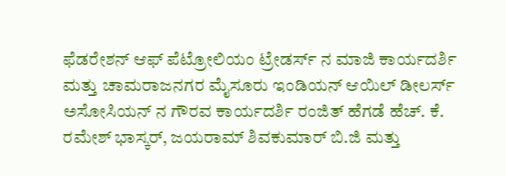ಫೆಡರೇಶನ್ ಆಫ್ ಪೆಟ್ರೋಲಿಯಂ ಟ್ರೇಡರ್ಸ್ ನ ಮಾಜಿ ಕಾರ್ಯದರ್ಶಿ ಮತ್ತು ಚಾಮರಾಜನಗರ ಮೈಸೂರು ಇಂಡಿಯನ್ ಆಯಿಲ್ ಡೀಲರ್ಸ್ ಅಸೋಸಿಯನ್ ನ ಗೌರವ ಕಾರ್ಯದರ್ಶಿ ರಂಜಿತ್ ಹೆಗಡೆ ಹೆಚ್. ಕೆ. ರಮೇಶ್ ಭಾಸ್ಕರ್, ಜಯರಾಮ್ ಶಿವಕುಮಾರ್ ಬಿ.ಜಿ ಮತ್ತು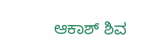ಆಕಾಶ್ ಶಿವ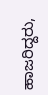ಹಾಜರಿದ್ದರು,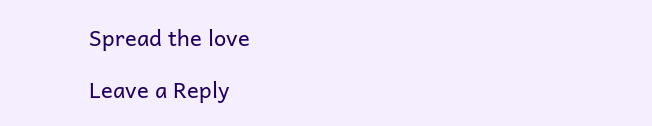Spread the love

Leave a Reply